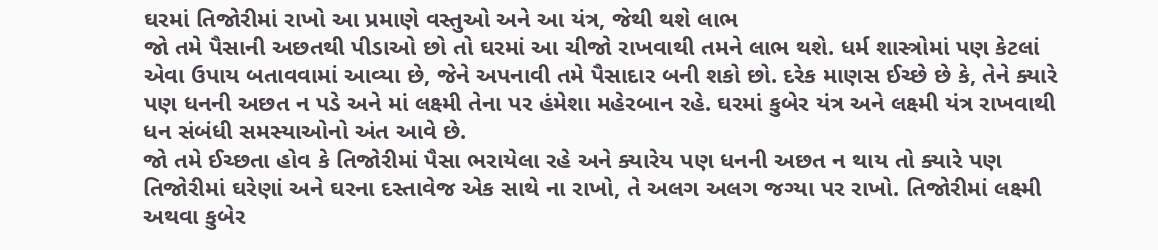ઘરમાં તિજોરીમાં રાખો આ પ્રમાણે વસ્તુઓ અને આ યંત્ર, જેથી થશે લાભ
જો તમે પૈસાની અછતથી પીડાઓ છો તો ઘરમાં આ ચીજો રાખવાથી તમને લાભ થશે. ધર્મ શાસ્ત્રોમાં પણ કેટલાં એવા ઉપાય બતાવવામાં આવ્યા છે, જેને અપનાવી તમે પૈસાદાર બની શકો છો. દરેક માણસ ઈચ્છે છે કે, તેને ક્યારે પણ ધનની અછત ન પડે અને માં લક્ષ્મી તેના પર હંમેશા મહેરબાન રહે. ઘરમાં કુબેર યંત્ર અને લક્ષ્મી યંત્ર રાખવાથી ધન સંબંધી સમસ્યાઓનો અંત આવે છે.
જો તમે ઈચ્છતા હોવ કે તિજોરીમાં પૈસા ભરાયેલા રહે અને ક્યારેય પણ ધનની અછત ન થાય તો ક્યારે પણ તિજોરીમાં ઘરેણાં અને ઘરના દસ્તાવેજ એક સાથે ના રાખો, તે અલગ અલગ જગ્યા પર રાખો. તિજોરીમાં લક્ષ્મી અથવા કુબેર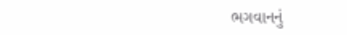ભગવાનનું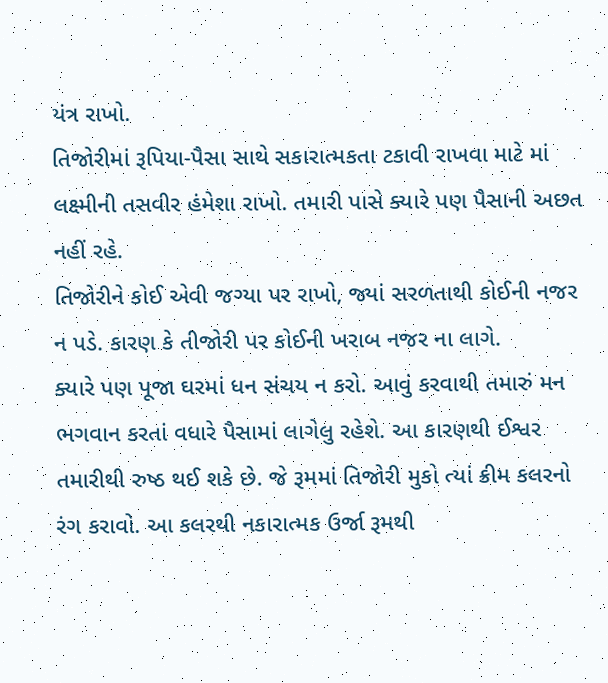યંત્ર રાખો.
તિજોરીમાં રૂપિયા-પૈસા સાથે સકારાત્મકતા ટકાવી રાખવા માટે માં લક્ષ્મીની તસવીર હંમેશા રાખો. તમારી પાસે ક્યારે પણ પૈસાની અછત નહીં રહે.
તિજોરીને કોઈ એવી જગ્યા પર રાખો, જ્યાં સરળતાથી કોઈની નજર ન પડે. કારણ કે તીજોરી પર કોઈની ખરાબ નજર ના લાગે.
ક્યારે પણ પૂજા ઘરમાં ધન સંચય ન કરો. આવું કરવાથી તમારું મન ભગવાન કરતાં વધારે પૈસામાં લાગેલુ રહેશે. આ કારણથી ઈશ્વર તમારીથી રુષ્ઠ થઈ શકે છે. જે રૂમમાં તિજોરી મુકો ત્યાં ક્રીમ કલરનો રંગ કરાવો. આ કલરથી નકારાત્મક ઉર્જા રૂમથી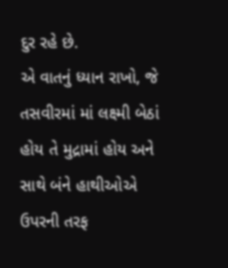દુર રહે છે.
એ વાતનું ધ્યાન રાખો, જે તસવીરમાં માં લક્ષ્મી બેઠાં હોય તે મુદ્રામાં હોય અને સાથે બંને હાથીઓએ ઉપરની તરફ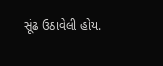સૂંઢ ઉઠાવેલી હોય.